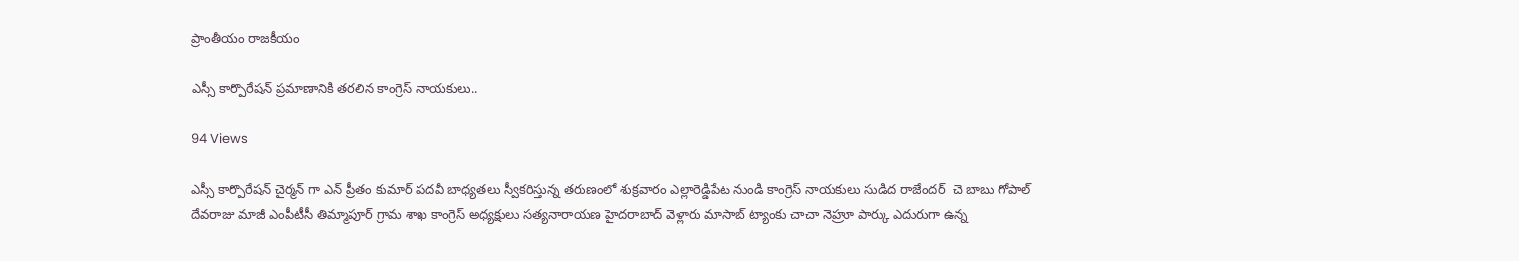ప్రాంతీయం రాజకీయం

ఎస్సీ కార్పొరేషన్ ప్రమాణానికి తరలిన కాంగ్రెస్ నాయకులు..

94 Views

ఎస్సీ కార్పొరేషన్ చైర్మన్ గా ఎన్ ప్రీతం కుమార్ పదవీ బాధ్యతలు స్వీకరిస్తున్న తరుణంలో శుక్రవారం ఎల్లారెడ్డిపేట నుండి కాంగ్రెస్ నాయకులు సుడిద రాజేందర్  చె బాబు గోపాల్ దేవరాజు మాజీ ఎంపీటీసీ తిమ్మాపూర్ గ్రామ శాఖ కాంగ్రెస్ అధ్యక్షులు సత్యనారాయణ హైదరాబాద్ వెళ్లారు మాసాబ్ ట్యాంకు చాచా నెహ్రూ పార్కు ఎదురుగా ఉన్న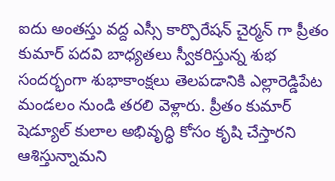ఐదు అంతస్తు వద్ద ఎస్సీ కార్పొరేషన్ చైర్మన్ గా ప్రీతం కుమార్ పదవి బాధ్యతలు స్వీకరిస్తున్న శుభ సందర్భంగా శుభాకాంక్షలు తెలపడానికి ఎల్లారెడ్డిపేట మండలం నుండి తరలి వెళ్లారు. ప్రీతం కుమార్ షెడ్యూల్ కులాల అభివృద్ధి కోసం కృషి చేస్తారని ఆశిస్తున్నామని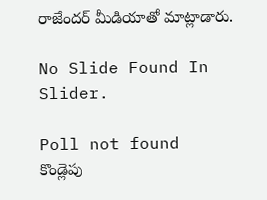రాజేందర్ మీడియాతో మాట్లాడారు.

No Slide Found In Slider.

Poll not found
కొండ్లెపు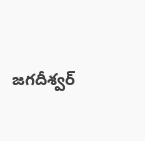జగదీశ్వర్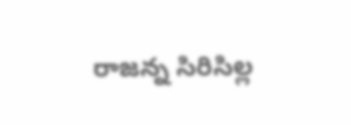రాజన్న సిరిసిల్ల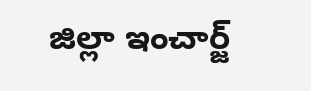జిల్లా ఇంచార్జ్